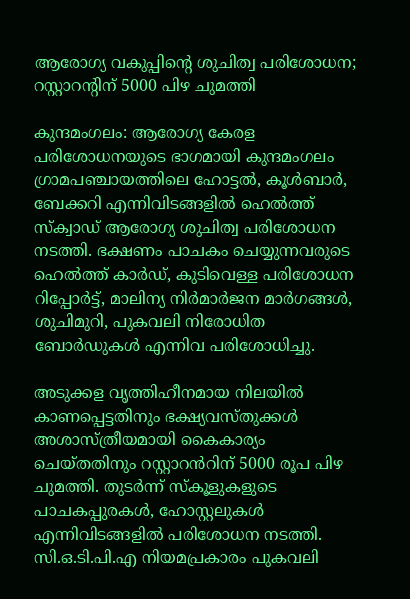ആരോഗ്യ വകുപ്പിന്റെ ശുചിത്വ പരിശോധന; റസ്റ്റാറന്റിന് 5000 പിഴ ചുമത്തി

കുന്ദമംഗലം: ആരോഗ്യ കേരള പരിശോധനയുടെ ഭാഗമായി കുന്ദമംഗലം ഗ്രാമപഞ്ചായത്തിലെ ഹോട്ടൽ, കൂൾബാർ, ബേക്കറി എന്നിവിടങ്ങളിൽ ഹെൽത്ത് സ്ക്വാഡ് ആരോഗ്യ ശുചിത്വ പരിശോധന നടത്തി. ഭക്ഷണം പാചകം ചെയ്യുന്നവരുടെ ഹെൽത്ത് കാർഡ്, കുടിവെള്ള പരിശോധന റിപ്പോർട്ട്, മാലിന്യ നിർമാർജന മാർഗങ്ങൾ, ശുചിമുറി, പുകവലി നിരോധിത ബോർഡുകൾ എന്നിവ പരിശോധിച്ചു.

അടുക്കള വൃത്തിഹീനമായ നിലയിൽ കാണപ്പെട്ടതിനും ഭക്ഷ്യവസ്തുക്കൾ അശാസ്ത്രീയമായി കൈകാര്യം ചെയ്തതിനും റസ്റ്റാറൻറിന് 5000 രൂപ പിഴ ചുമത്തി. തുടർന്ന് സ്കൂളുകളുടെ പാചകപ്പുരകൾ, ഹോസ്റ്റലുകൾ എന്നിവിടങ്ങളിൽ പരിശോധന നടത്തി. സി.ഒ.ടി.പി.എ നിയമപ്രകാരം പുകവലി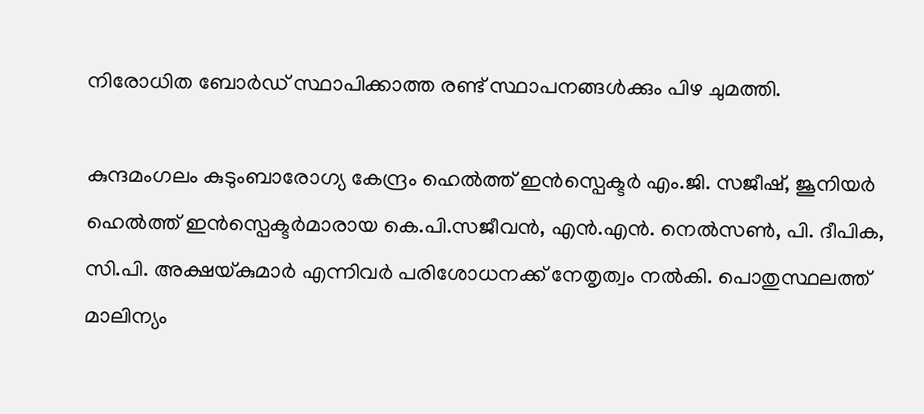നിരോധിത ബോർഡ് സ്ഥാപിക്കാത്ത രണ്ട് സ്ഥാപനങ്ങൾക്കും പിഴ ചുമത്തി.

കുന്ദമംഗലം കുടുംബാരോഗ്യ കേന്ദ്രം ഹെൽത്ത് ഇൻസ്പെക്ടർ എം.ജി. സജീഷ്, ജൂനിയർ ഹെൽത്ത് ഇൻസ്പെക്ടർമാരായ കെ.പി.സജീവൻ, എൻ.എൻ. നെൽസൺ, പി. ദീപിക, സി.പി. അക്ഷയ്കുമാർ എന്നിവർ പരിശോധനക്ക് നേതൃത്വം നൽകി. പൊതുസ്ഥലത്ത് മാലിന്യം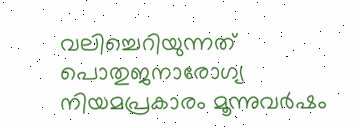വലിച്ചെറിയുന്നത് പൊതുജനാരോഗ്യ നിയമപ്രകാരം മൂന്നുവർഷം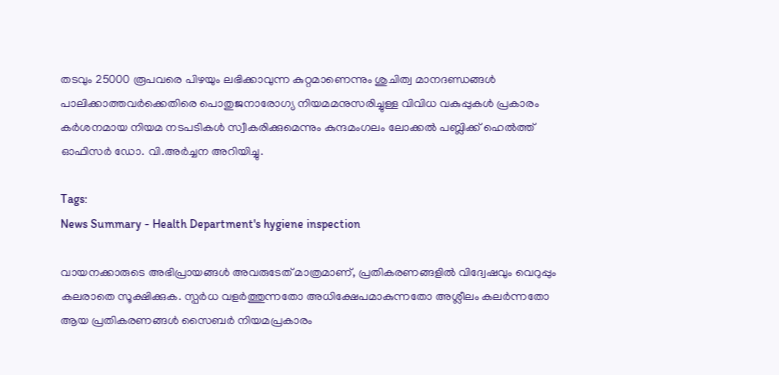തടവും 25000 രൂപവരെ പിഴയും ലഭിക്കാവുന്ന കുറ്റമാണെന്നും ശുചിത്വ മാനദണ്ഡങ്ങൾ പാലിക്കാത്തവർക്കെതിരെ പൊതുജനാരോഗ്യ നിയമമനുസരിച്ചുള്ള വിവിധ വകുപ്പുകൾ പ്രകാരം കർശനമായ നിയമ നടപടികൾ സ്വീകരിക്കുമെന്നും കുന്ദമംഗലം ലോക്കൽ പബ്ലിക്ക് ഹെൽത്ത് ഓഫിസർ ഡോ. വി.അർച്ചന അറിയിച്ചു.

Tags:
News Summary - Health Department's hygiene inspection

വായനക്കാരുടെ അഭിപ്രായങ്ങള്‍ അവരുടേത് മാത്രമാണ്, പ്രതികരണങ്ങളിൽ വിദ്വേഷവും വെറുപ്പും കലരാതെ സൂക്ഷിക്കുക. സ്പർധ വളർത്തുന്നതോ അധിക്ഷേപമാകുന്നതോ അശ്ലീലം കലർന്നതോ ആയ പ്രതികരണങ്ങൾ സൈബർ നിയമപ്രകാരം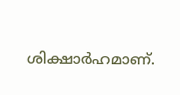ശിക്ഷാർഹമാണ്.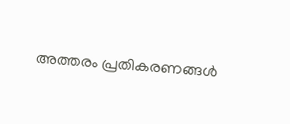അത്തരം പ്രതികരണങ്ങൾ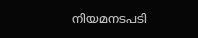നിയമനടപടി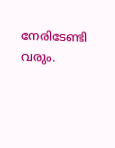നേരിടേണ്ടി വരും.